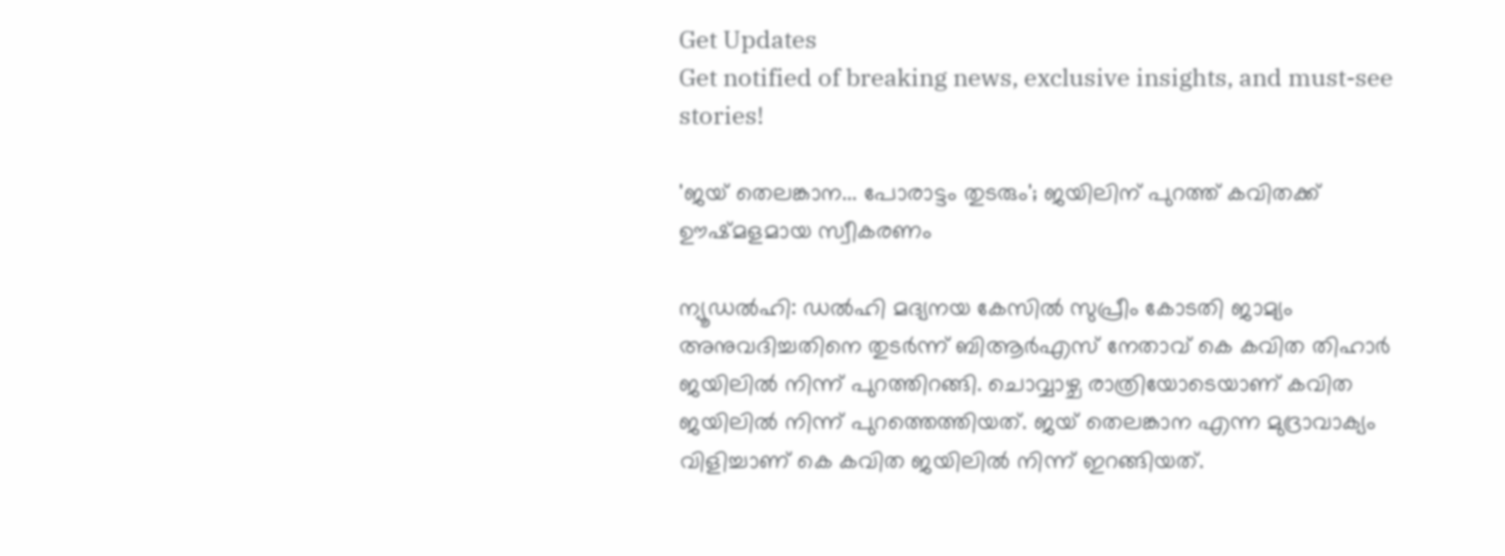Get Updates
Get notified of breaking news, exclusive insights, and must-see stories!

'ജയ് തെലങ്കാന... പോരാട്ടം തുടരും'; ജയിലിന് പുറത്ത് കവിതക്ക് ഊഷ്മളമായ സ്വീകരണം

ന്യൂഡല്‍ഹി: ഡല്‍ഹി മദ്യനയ കേസില്‍ സുപ്രീം കോടതി ജാമ്യം അനുവദിച്ചതിനെ തുടര്‍ന്ന് ബിആര്‍എസ് നേതാവ് കെ കവിത തിഹാര്‍ ജയിലില്‍ നിന്ന് പുറത്തിറങ്ങി. ചൊവ്വാഴ്ച രാത്രിയോടെയാണ് കവിത ജയിലില്‍ നിന്ന് പുറത്തെത്തിയത്. ജയ് തെലങ്കാന എന്ന മുദ്രാവാക്യം വിളിച്ചാണ് കെ കവിത ജയിലില്‍ നിന്ന് ഇറങ്ങിയത്.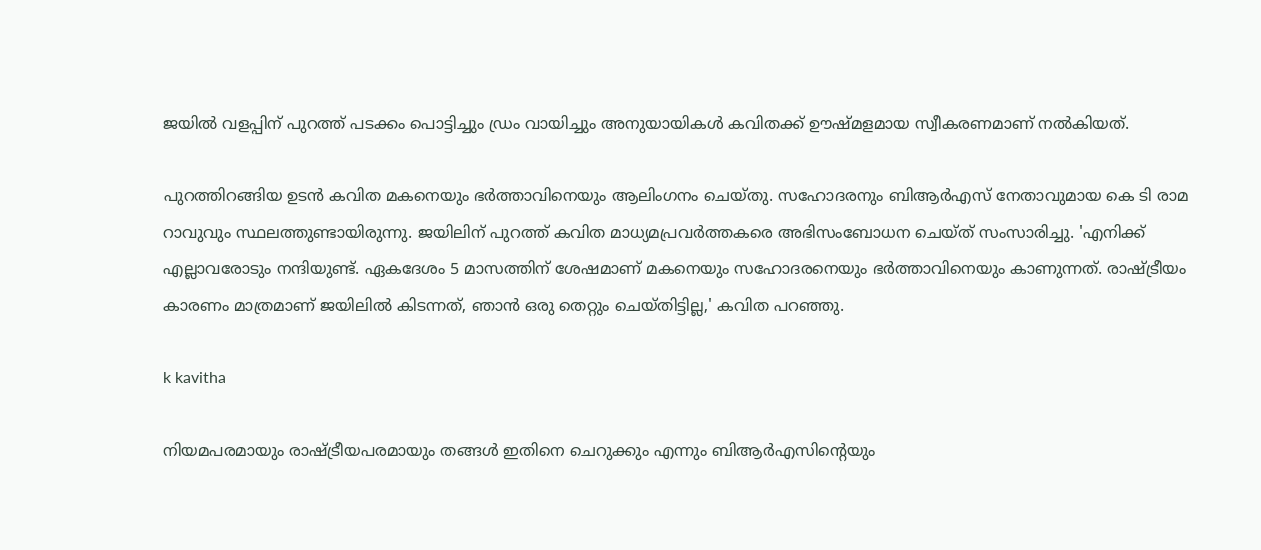ജയില്‍ വളപ്പിന് പുറത്ത് പടക്കം പൊട്ടിച്ചും ഡ്രം വായിച്ചും അനുയായികള്‍ കവിതക്ക് ഊഷ്മളമായ സ്വീകരണമാണ് നല്‍കിയത്.

പുറത്തിറങ്ങിയ ഉടന്‍ കവിത മകനെയും ഭര്‍ത്താവിനെയും ആലിംഗനം ചെയ്തു. സഹോദരനും ബിആര്‍എസ് നേതാവുമായ കെ ടി രാമ റാവുവും സ്ഥലത്തുണ്ടായിരുന്നു. ജയിലിന് പുറത്ത് കവിത മാധ്യമപ്രവര്‍ത്തകരെ അഭിസംബോധന ചെയ്ത് സംസാരിച്ചു. 'എനിക്ക് എല്ലാവരോടും നന്ദിയുണ്ട്. ഏകദേശം 5 മാസത്തിന് ശേഷമാണ് മകനെയും സഹോദരനെയും ഭര്‍ത്താവിനെയും കാണുന്നത്. രാഷ്ട്രീയം കാരണം മാത്രമാണ് ജയിലില്‍ കിടന്നത്, ഞാന്‍ ഒരു തെറ്റും ചെയ്തിട്ടില്ല,' കവിത പറഞ്ഞു.

k kavitha

നിയമപരമായും രാഷ്ട്രീയപരമായും തങ്ങള്‍ ഇതിനെ ചെറുക്കും എന്നും ബിആര്‍എസിന്റെയും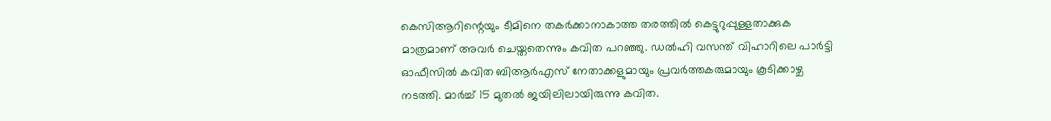കെസിആറിന്റെയും ടീമിനെ തകര്‍ക്കാനാകാത്ത തരത്തില്‍ കെട്ടുറുപ്പുള്ളതാക്കുക മാത്രമാണ് അവര്‍ ചെയ്തതെന്നും കവിത പറഞ്ഞു. ഡല്‍ഹി വസന്ത് വിഹാറിലെ പാര്‍ട്ടി ഓഫീസില്‍ കവിത ബിആര്‍എസ് നേതാക്കളുമായും പ്രവര്‍ത്തകരുമായും കൂടിക്കാഴ്ച നടത്തി. മാര്‍ച്ച് 15 മുതല്‍ ജയിലിലായിരുന്നു കവിത.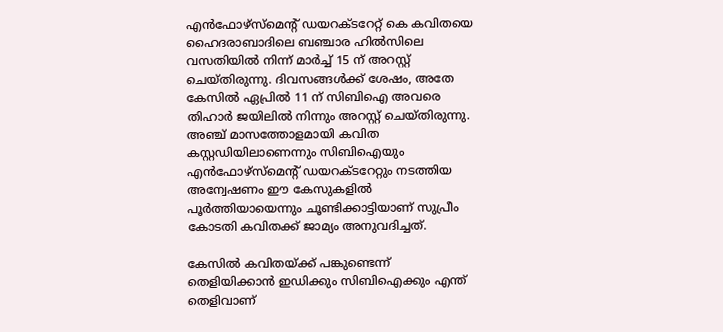എന്‍ഫോഴ്‌സ്‌മെന്റ് ഡയറക്ടറേറ്റ് കെ കവിതയെ ഹൈദരാബാദിലെ ബഞ്ചാര ഹില്‍സിലെ വസതിയില്‍ നിന്ന് മാര്‍ച്ച് 15 ന് അറസ്റ്റ് ചെയ്തിരുന്നു. ദിവസങ്ങള്‍ക്ക് ശേഷം, അതേ കേസില്‍ ഏപ്രില്‍ 11 ന് സിബിഐ അവരെ തിഹാര്‍ ജയിലില്‍ നിന്നും അറസ്റ്റ് ചെയ്തിരുന്നു. അഞ്ച് മാസത്തോളമായി കവിത കസ്റ്റഡിയിലാണെന്നും സിബിഐയും എന്‍ഫോഴ്സ്മെന്റ് ഡയറക്ടറേറ്റും നടത്തിയ അന്വേഷണം ഈ കേസുകളില്‍ പൂര്‍ത്തിയായെന്നും ചൂണ്ടിക്കാട്ടിയാണ് സുപ്രീം കോടതി കവിതക്ക് ജാമ്യം അനുവദിച്ചത്.

കേസില്‍ കവിതയ്ക്ക് പങ്കുണ്ടെന്ന് തെളിയിക്കാന്‍ ഇഡിക്കും സിബിഐക്കും എന്ത് തെളിവാണ്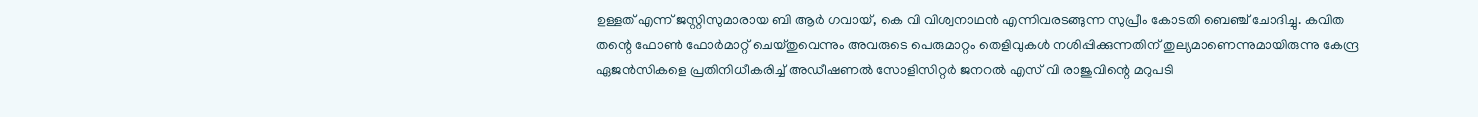ഉള്ളത് എന്ന് ജസ്റ്റിസുമാരായ ബി ആര്‍ ഗവായ്, കെ വി വിശ്വനാഥന്‍ എന്നിവരടങ്ങുന്ന സുപ്രീം കോടതി ബെഞ്ച് ചോദിച്ചു. കവിത തന്റെ ഫോണ്‍ ഫോര്‍മാറ്റ് ചെയ്തുവെന്നും അവരുടെ പെരുമാറ്റം തെളിവുകള്‍ നശിപ്പിക്കുന്നതിന് തുല്യമാണെന്നുമായിരുന്നു കേന്ദ്ര ഏജന്‍സികളെ പ്രതിനിധീകരിച്ച് അഡീഷണല്‍ സോളിസിറ്റര്‍ ജനറല്‍ എസ് വി രാജുവിന്റെ മറുപടി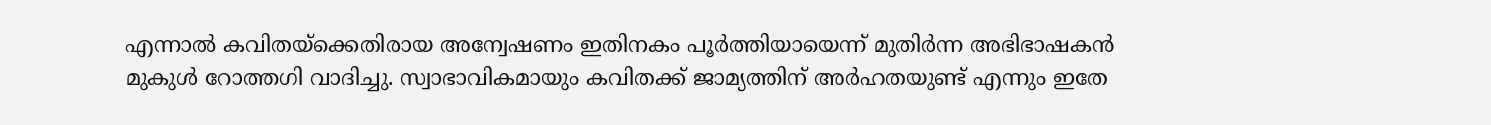എന്നാല്‍ കവിതയ്ക്കെതിരായ അന്വേഷണം ഇതിനകം പൂര്‍ത്തിയായെന്ന് മുതിര്‍ന്ന അഭിഭാഷകന്‍ മുകുള്‍ റോത്തഗി വാദിച്ചു. സ്വാഭാവികമായും കവിതക്ക് ജാമ്യത്തിന് അര്‍ഹതയുണ്ട് എന്നും ഇതേ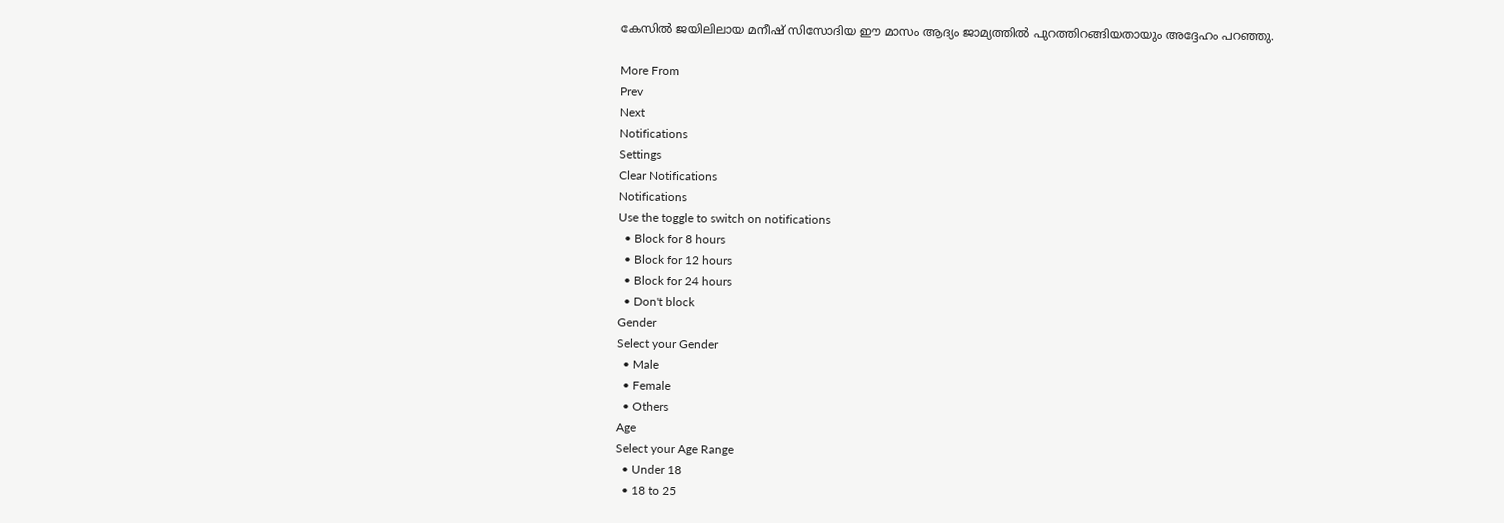കേസില്‍ ജയിലിലായ മനീഷ് സിസോദിയ ഈ മാസം ആദ്യം ജാമ്യത്തില്‍ പുറത്തിറങ്ങിയതായും അദ്ദേഹം പറഞ്ഞു.

More From
Prev
Next
Notifications
Settings
Clear Notifications
Notifications
Use the toggle to switch on notifications
  • Block for 8 hours
  • Block for 12 hours
  • Block for 24 hours
  • Don't block
Gender
Select your Gender
  • Male
  • Female
  • Others
Age
Select your Age Range
  • Under 18
  • 18 to 25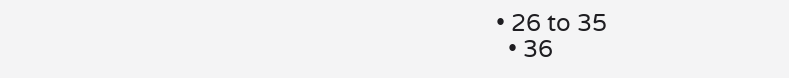• 26 to 35
  • 36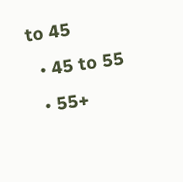to 45
  • 45 to 55
  • 55+